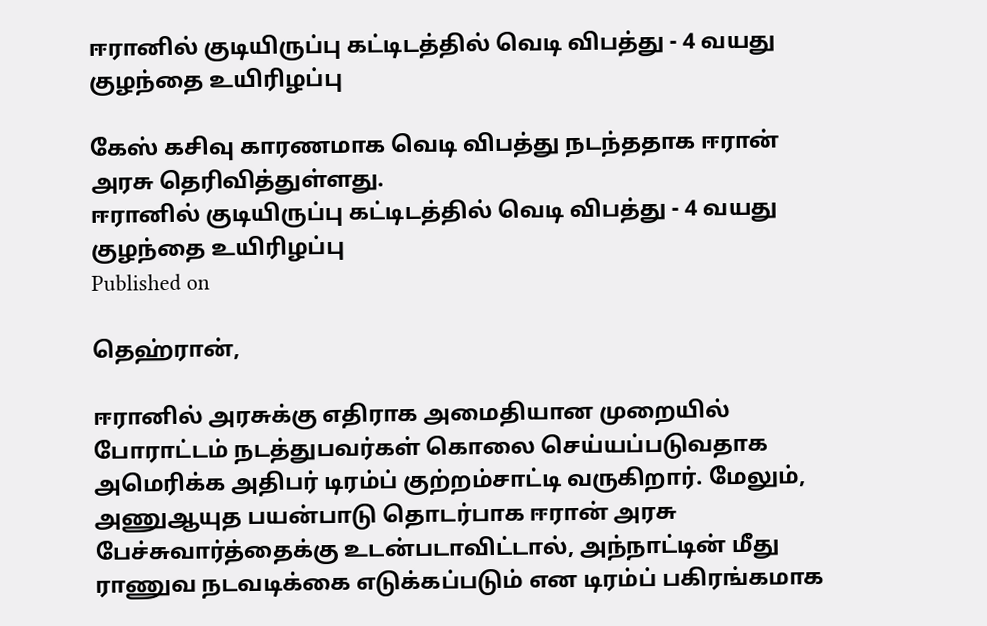ஈரானில் குடியிருப்பு கட்டிடத்தில் வெடி விபத்து - 4 வயது குழந்தை உயிரிழப்பு

கேஸ் கசிவு காரணமாக வெடி விபத்து நடந்ததாக ஈரான் அரசு தெரிவித்துள்ளது.
ஈரானில் குடியிருப்பு கட்டிடத்தில் வெடி விபத்து - 4 வயது குழந்தை உயிரிழப்பு
Published on

தெஹ்ரான்,

ஈரானில் அரசுக்கு எதிராக அமைதியான முறையில் போராட்டம் நடத்துபவர்கள் கொலை செய்யப்படுவதாக அமெரிக்க அதிபர் டிரம்ப் குற்றம்சாட்டி வருகிறார். மேலும், அணுஆயுத பயன்பாடு தொடர்பாக ஈரான் அரசு பேச்சுவார்த்தைக்கு உடன்படாவிட்டால், அந்நாட்டின் மீது ராணுவ நடவடிக்கை எடுக்கப்படும் என டிரம்ப் பகிரங்கமாக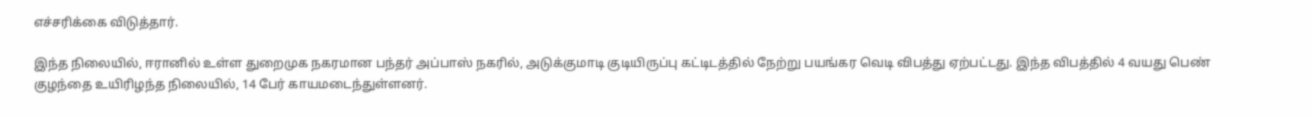எச்சரிக்கை விடுத்தார்.

இந்த நிலையில், ஈரானில் உள்ள துறைமுக நகரமான பந்தர் அப்பாஸ் நகரில், அடுக்குமாடி குடியிருப்பு கட்டிடத்தில் நேற்று பயங்கர வெடி விபத்து ஏற்பட்டது. இந்த விபத்தில் 4 வயது பெண் குழந்தை உயிரிழந்த நிலையில், 14 பேர் காயமடைந்துள்ளனர்.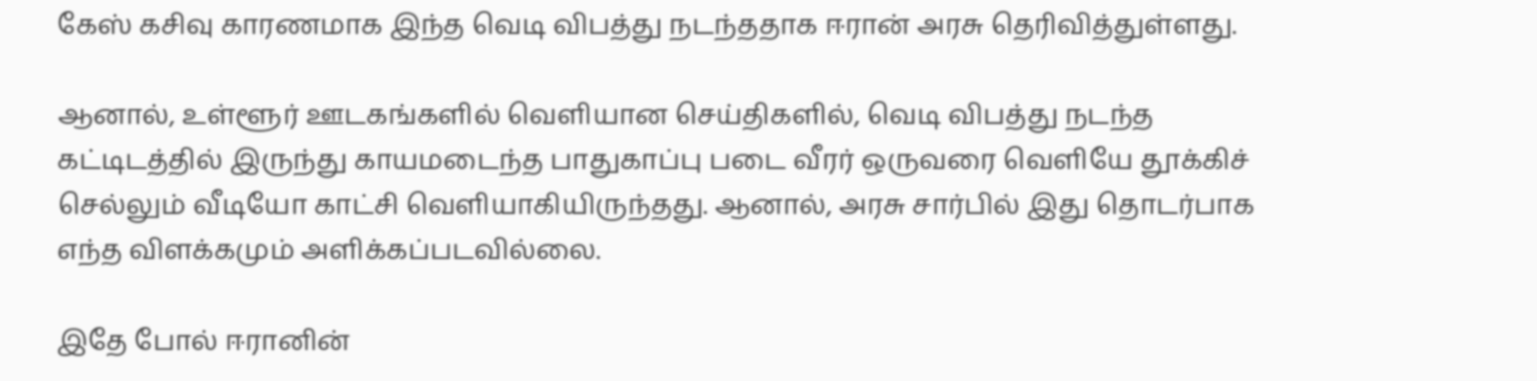கேஸ் கசிவு காரணமாக இந்த வெடி விபத்து நடந்ததாக ஈரான் அரசு தெரிவித்துள்ளது.

ஆனால், உள்ளூர் ஊடகங்களில் வெளியான செய்திகளில், வெடி விபத்து நடந்த கட்டிடத்தில் இருந்து காயமடைந்த பாதுகாப்பு படை வீரர் ஒருவரை வெளியே தூக்கிச் செல்லும் வீடியோ காட்சி வெளியாகியிருந்தது. ஆனால், அரசு சார்பில் இது தொடர்பாக எந்த விளக்கமும் அளிக்கப்படவில்லை.

இதே போல் ஈரானின்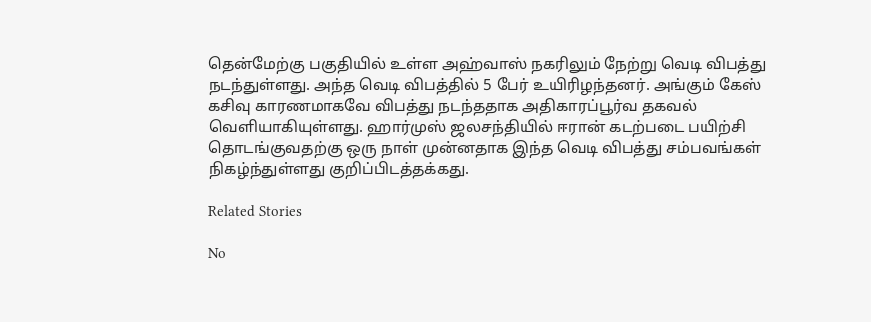தென்மேற்கு பகுதியில் உள்ள அஹ்வாஸ் நகரிலும் நேற்று வெடி விபத்து நடந்துள்ளது. அந்த வெடி விபத்தில் 5 பேர் உயிரிழந்தனர். அங்கும் கேஸ் கசிவு காரணமாகவே விபத்து நடந்ததாக அதிகாரப்பூர்வ தகவல் வெளியாகியுள்ளது. ஹார்முஸ் ஜலசந்தியில் ஈரான் கடற்படை பயிற்சி தொடங்குவதற்கு ஒரு நாள் முன்னதாக இந்த வெடி விபத்து சம்பவங்கள் நிகழ்ந்துள்ளது குறிப்பிடத்தக்கது.

Related Stories

No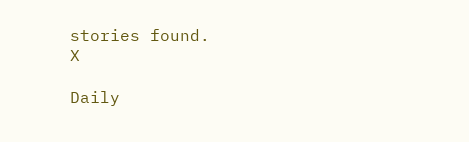stories found.
X

Daily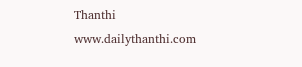Thanthi
www.dailythanthi.com